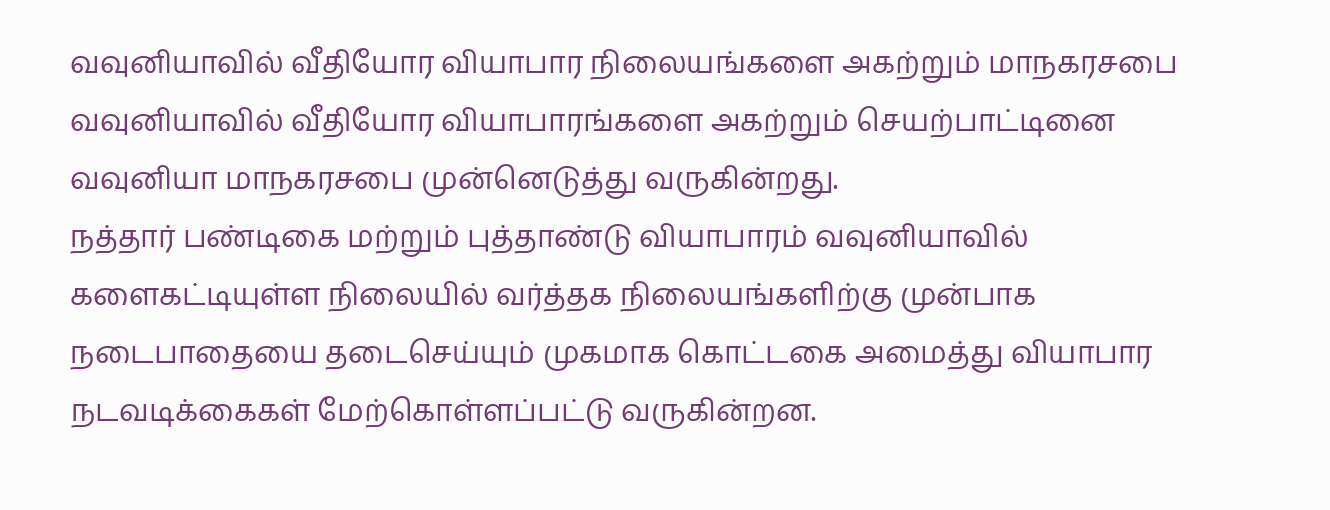வவுனியாவில் வீதியோர வியாபார நிலையங்களை அகற்றும் மாநகரசபை
வவுனியாவில் வீதியோர வியாபாரங்களை அகற்றும் செயற்பாட்டினை வவுனியா மாநகரசபை முன்னெடுத்து வருகின்றது.
நத்தார் பண்டிகை மற்றும் புத்தாண்டு வியாபாரம் வவுனியாவில் களைகட்டியுள்ள நிலையில் வர்த்தக நிலையங்களிற்கு முன்பாக நடைபாதையை தடைசெய்யும் முகமாக கொட்டகை அமைத்து வியாபார நடவடிக்கைகள் மேற்கொள்ளப்பட்டு வருகின்றன.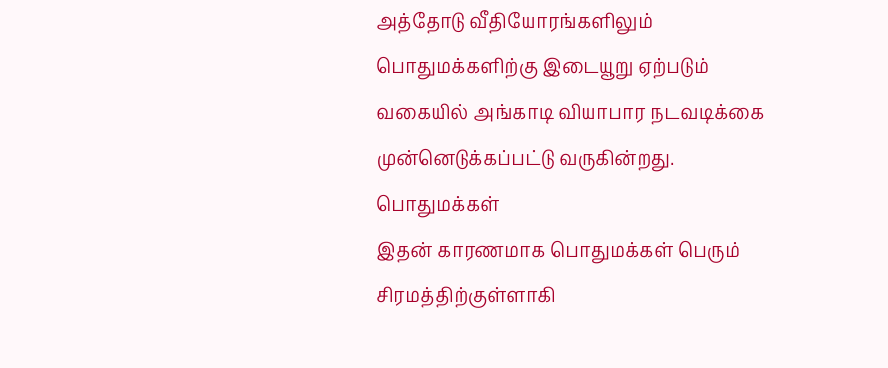அத்தோடு வீதியோரங்களிலும் பொதுமக்களிற்கு இடையூறு ஏற்படும் வகையில் அங்காடி வியாபார நடவடிக்கை முன்னெடுக்கப்பட்டு வருகின்றது.
பொதுமக்கள்
இதன் காரணமாக பொதுமக்கள் பெரும் சிரமத்திற்குள்ளாகி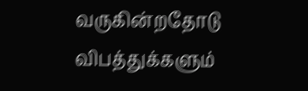வருகின்றதோடு விபத்துக்களும்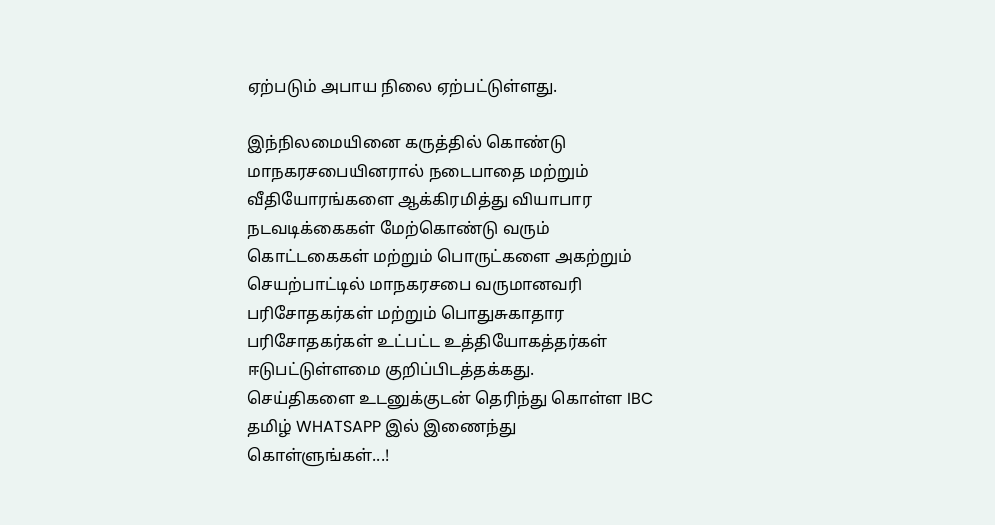ஏற்படும் அபாய நிலை ஏற்பட்டுள்ளது.

இந்நிலமையினை கருத்தில் கொண்டு மாநகரசபையினரால் நடைபாதை மற்றும் வீதியோரங்களை ஆக்கிரமித்து வியாபார நடவடிக்கைகள் மேற்கொண்டு வரும் கொட்டகைகள் மற்றும் பொருட்களை அகற்றும் செயற்பாட்டில் மாநகரசபை வருமானவரி பரிசோதகர்கள் மற்றும் பொதுசுகாதார பரிசோதகர்கள் உட்பட்ட உத்தியோகத்தர்கள் ஈடுபட்டுள்ளமை குறிப்பிடத்தக்கது.
செய்திகளை உடனுக்குடன் தெரிந்து கொள்ள IBC தமிழ் WHATSAPP இல் இணைந்து கொள்ளுங்கள்...!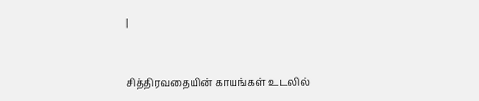|



சித்திரவதையின் காயங்கள் உடலில்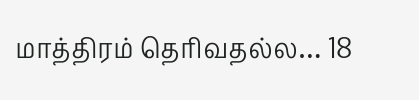மாத்திரம் தெரிவதல்ல… 18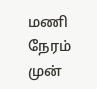மணி நேரம் முன்